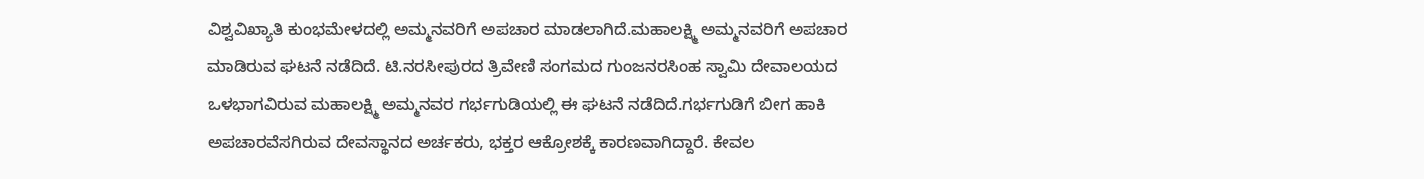ವಿಶ್ವವಿಖ್ಯಾತಿ ಕುಂಭಮೇಳದಲ್ಲಿ ಅಮ್ಮನವರಿಗೆ ಅಪಚಾರ ಮಾಡಲಾಗಿದೆ.ಮಹಾಲಕ್ಷ್ಮಿ ಅಮ್ಮನವರಿಗೆ ಅಪಚಾರ ಮಾಡಿರುವ ಘಟನೆ ನಡೆದಿದೆ. ಟಿ.ನರಸೀಪುರದ ತ್ರಿವೇಣಿ ಸಂಗಮದ ಗುಂಜನರಸಿಂಹ ಸ್ವಾಮಿ ದೇವಾಲಯದ ಒಳಭಾಗವಿರುವ ಮಹಾಲಕ್ಷ್ಮಿ ಅಮ್ಮನವರ ಗರ್ಭಗುಡಿಯಲ್ಲಿ ಈ ಘಟನೆ ನಡೆದಿದೆ.ಗರ್ಭಗುಡಿಗೆ ಬೀಗ ಹಾಕಿ ಅಪಚಾರವೆಸಗಿರುವ ದೇವಸ್ಥಾನದ ಅರ್ಚಕರು, ಭಕ್ತರ ಆಕ್ರೋಶಕ್ಕೆ ಕಾರಣವಾಗಿದ್ದಾರೆ. ಕೇವಲ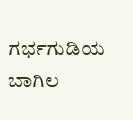ಗರ್ಭಗುಡಿಯ ಬಾಗಿಲ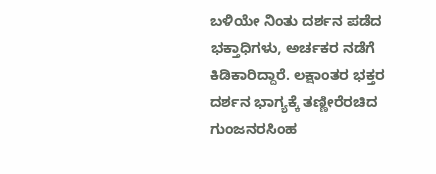ಬಳಿಯೇ ನಿಂತು ದರ್ಶನ ಪಡೆದ ಭಕ್ತಾಧಿಗಳು, ಅರ್ಚಕರ ನಡೆಗೆ ಕಿಡಿಕಾರಿದ್ದಾರೆ. ಲಕ್ಷಾಂತರ ಭಕ್ತರ ದರ್ಶನ ಭಾಗ್ಯಕ್ಕೆ ತಣ್ಣೀರೆರಚಿದ ಗುಂಜನರಸಿಂಹ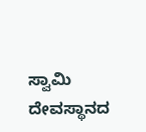ಸ್ವಾಮಿ ದೇವಸ್ಥಾನದ